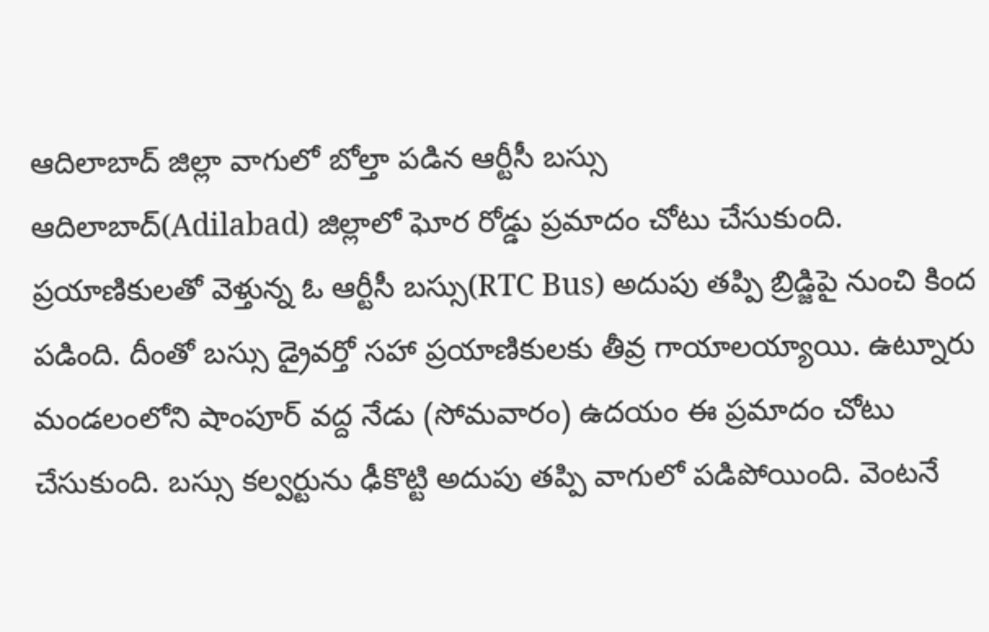ఆదిలాబాద్ జిల్లా వాగులో బోల్తా పడిన ఆర్టీసీ బస్సు
ఆదిలాబాద్(Adilabad) జిల్లాలో ఘోర రోడ్డు ప్రమాదం చోటు చేసుకుంది. ప్రయాణికులతో వెళ్తున్న ఓ ఆర్టీసీ బస్సు(RTC Bus) అదుపు తప్పి బ్రిడ్జిపై నుంచి కింద పడింది. దీంతో బస్సు డ్రైవర్తో సహా ప్రయాణికులకు తీవ్ర గాయాలయ్యాయి. ఉట్నూరు మండలంలోని షాంపూర్ వద్ద నేడు (సోమవారం) ఉదయం ఈ ప్రమాదం చోటు చేసుకుంది. బస్సు కల్వర్టును ఢీకొట్టి అదుపు తప్పి వాగులో పడిపోయింది. వెంటనే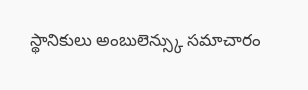స్థానికులు అంబులెన్స్కు సమాచారం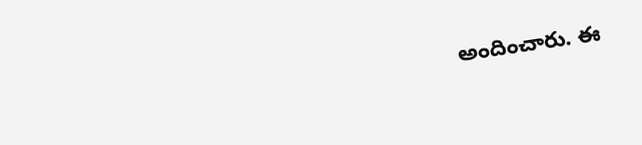అందించారు. ఈ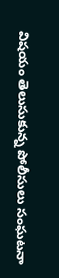విషయం తెలుసుకున్న పోలీసులు సంఘటనా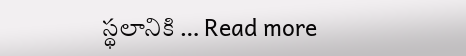స్థలానికి … Read more